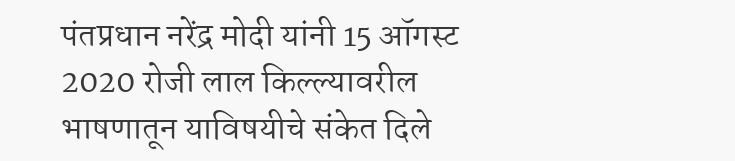पंतप्रधान नरेंद्र मोदी यांनी 15 ऑगस्ट 2020 रोजी लाल किल्ल्यावरील भाषणातून याविषयीचे संकेत दिले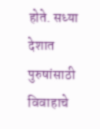होते. सध्या देशात पुरुषांसाठी विवाहाचे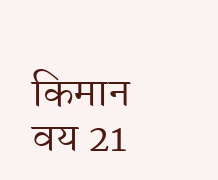किमान वय 21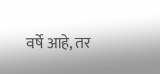वर्षे आहे, तर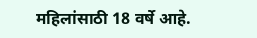महिलांसाठी 18 वर्षे आहे.